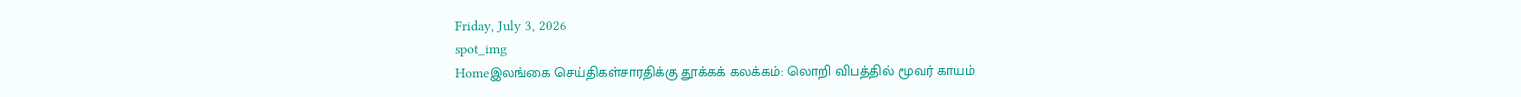Friday, July 3, 2026
spot_img
Homeஇலங்கை செய்திகள்சாரதிக்கு தூக்கக் கலக்கம்: லொறி விபத்தில் மூவர் காயம்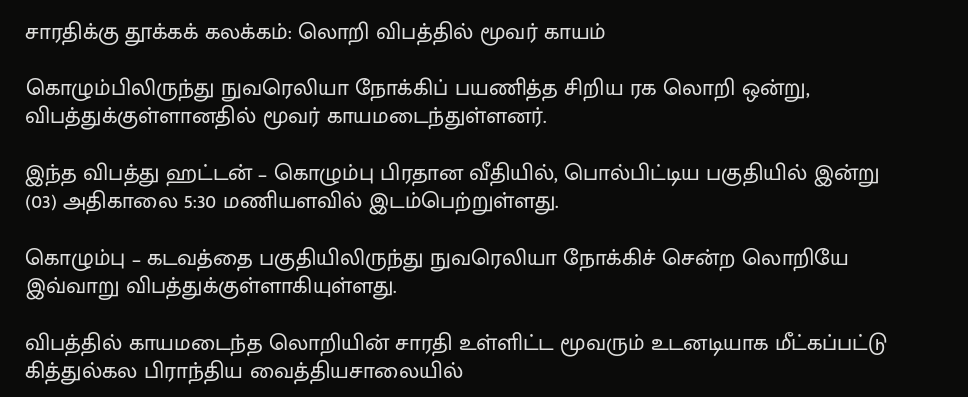சாரதிக்கு தூக்கக் கலக்கம்: லொறி விபத்தில் மூவர் காயம்

கொழும்பிலிருந்து நுவரெலியா நோக்கிப் பயணித்த சிறிய ரக லொறி ஒன்று, விபத்துக்குள்ளானதில் மூவர் காயமடைந்துள்ளனர்.

இந்த விபத்து ஹட்டன் – கொழும்பு பிரதான வீதியில், பொல்பிட்டிய பகுதியில் இன்று (03) அதிகாலை 5:30 மணியளவில் இடம்பெற்றுள்ளது.

கொழும்பு – கடவத்தை பகுதியிலிருந்து நுவரெலியா நோக்கிச் சென்ற லொறியே இவ்வாறு விபத்துக்குள்ளாகியுள்ளது.

விபத்தில் காயமடைந்த லொறியின் சாரதி உள்ளிட்ட மூவரும் உடனடியாக மீட்கப்பட்டு கித்துல்கல பிராந்திய வைத்தியசாலையில்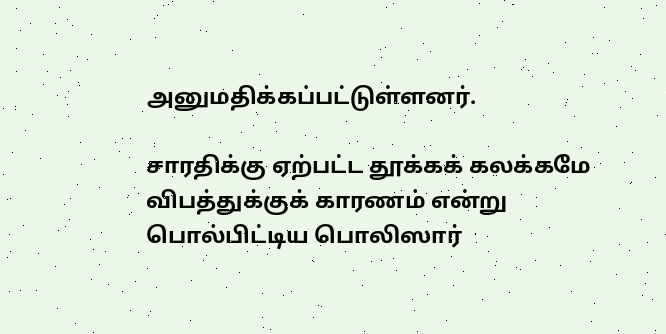அனுமதிக்கப்பட்டுள்ளனர்.

சாரதிக்கு ஏற்பட்ட தூக்கக் கலக்கமே விபத்துக்குக் காரணம் என்று பொல்பிட்டிய பொலிஸார்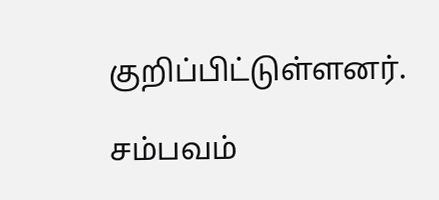குறிப்பிட்டுள்ளனர்.

சம்பவம்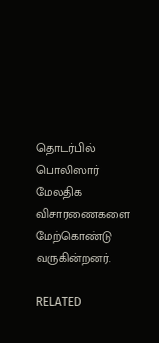தொடர்பில் பொலிஸார் மேலதிக விசாரணைகளை மேற்கொண்டு வருகின்றனர்.

RELATED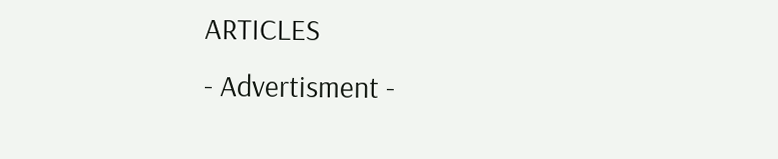ARTICLES
- Advertisment -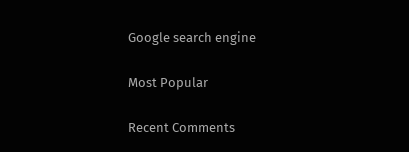Google search engine

Most Popular

Recent Comments